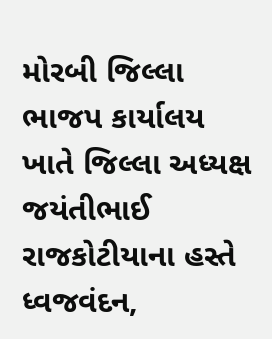મોરબી જિલ્લા ભાજપ કાર્યાલય ખાતે જિલ્લા અધ્યક્ષ જયંતીભાઈ રાજકોટીયાના હસ્તે ધ્વજવંદન,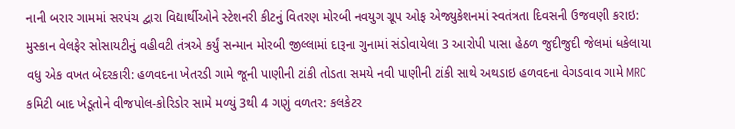નાની બરાર ગામમાં સરપંચ દ્વારા વિદ્યાર્થીઓને સ્ટેશનરી કીટનું વિતરણ મોરબી નવયુગ ગ્રૂપ ઓફ એજ્યુકેશનમાં સ્વતંત્રતા દિવસની ઉજવણી કરાઇ: મુસ્કાન વેલફેર સોસાયટીનું વહીવટી તંત્રએ કર્યું સન્માન મોરબી જીલ્લામાં દારૂના ગુનામાં સંડોવાયેલા 3 આરોપી પાસા હેઠળ જુદીજુદી જેલમાં ધકેલાયા વધુ એક વખત બેદરકારી: હળવદના ખેતરડી ગામે જૂની પાણીની ટાંકી તોડતા સમયે નવી પાણીની ટાંકી સાથે અથડાઇ હળવદના વેગડવાવ ગામે MRC કમિટી બાદ ખેડૂતોને વીજપોલ-કોરિડોર સામે મળ્યું 3થી 4 ગણું વળતર: કલકેટર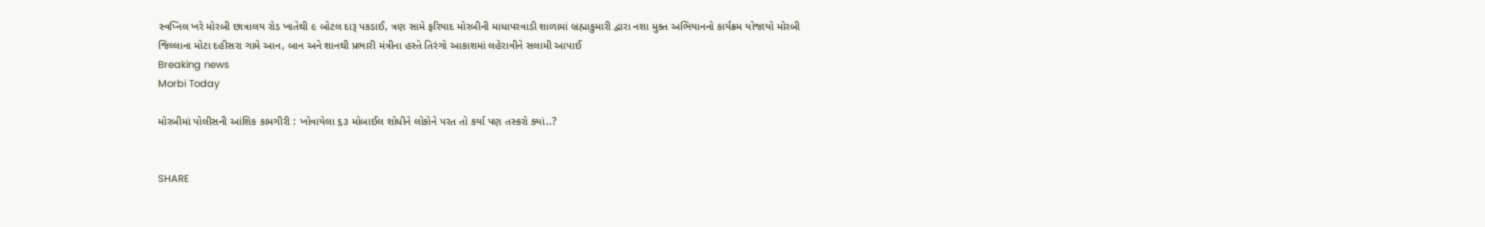સ્વપ્નિલ ખરે મોરબી છાત્રાલય રોડ ખાતેથી ૯ બોટલ દારૂ પકડાઈ, ત્રણ સામે ફરિયાદ મોરબીની માધાપરવાડી શાળામાં બ્રહ્માકુમારી દ્વારા નશા મુક્ત અભિયાનનો કાર્યક્રમ યોજાયો મોરબી જિલ્લાના મોટા દહીસરા ગામે આન, બાન અને શાનથી પ્રભારી મંત્રીના હસ્તે તિરંગો આકાશમાં લહેરાવીને સલામી આપાઈ
Breaking news
Morbi Today

મોરબીમાં પોલીસની આંશિક કામગીરી : ખોવાયેલા ૬૩ મોબાઈલ શોધીને લોકોને પરત તો કર્યા પણ તસ્કરો ક્યાં..?


SHARE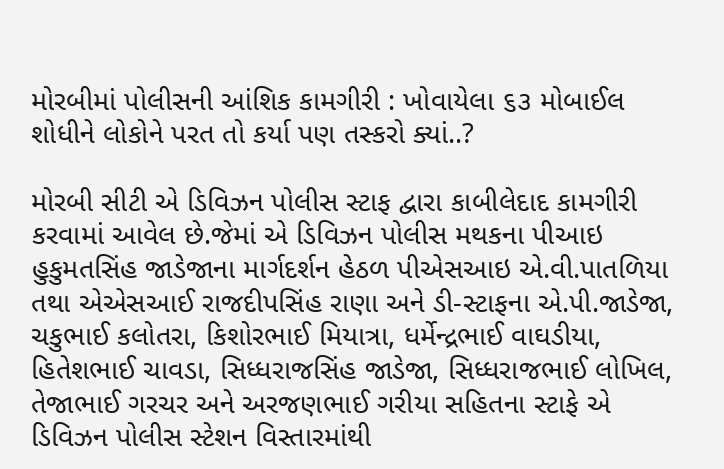મોરબીમાં પોલીસની આંશિક કામગીરી : ખોવાયેલા ૬૩ મોબાઈલ શોધીને લોકોને પરત તો કર્યા પણ તસ્કરો ક્યાં..?

મોરબી સીટી એ ડિવિઝન પોલીસ સ્ટાફ દ્વારા કાબીલેદાદ કામગીરી કરવામાં આવેલ છે.જેમાં એ ડિવિઝન પોલીસ મથકના પીઆઇ હુકુમતસિંહ જાડેજાના માર્ગદર્શન હેઠળ પીએસઆઇ એ.વી.પાતળિયા તથા એએસઆઈ રાજદીપસિંહ રાણા અને ડી-સ્ટાફના એ.પી.જાડેજા, ચકુભાઈ કલોતરા, કિશોરભાઈ મિયાત્રા, ધર્મેન્દ્રભાઈ વાઘડીયા, હિતેશભાઈ ચાવડા, સિધ્ધરાજસિંહ જાડેજા, સિધ્ધરાજભાઈ લોખિલ, તેજાભાઈ ગરચર અને અરજણભાઈ ગરીયા સહિતના સ્ટાફે એ ડિવિઝન પોલીસ સ્ટેશન વિસ્તારમાંથી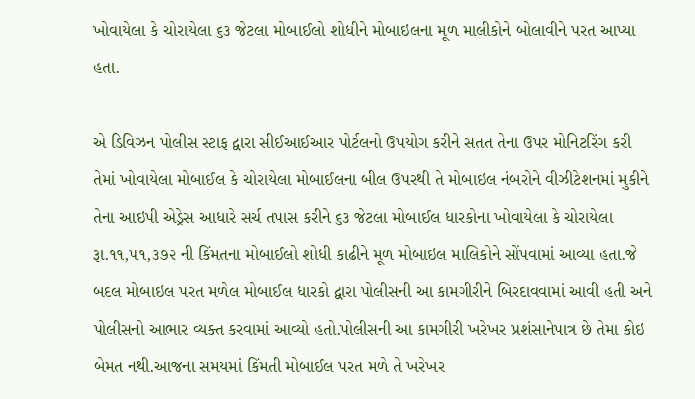ખોવાયેલા કે ચોરાયેલા ૬૩ જેટલા મોબાઈલો શોધીને મોબાઇલના મૂળ માલીકોને બોલાવીને પરત આપ્યા હતા.

એ ડિવિઝન પોલીસ સ્ટાફ દ્વારા સીઈઆઈઆર પોર્ટલનો ઉપયોગ કરીને સતત તેના ઉપર મોનિટરિંગ કરી તેમાં ખોવાયેલા મોબાઈલ કે ચોરાયેલા મોબાઈલના બીલ ઉપરથી તે મોબાઇલ નંબરોને વીઝીટેશનમાં મુકીને તેના આઇપી એડ્રેસ આધારે સર્ચ તપાસ કરીને ૬૩ જેટલા મોબાઈલ ધારકોના ખોવાયેલા કે ચોરાયેલા રૂા.૧૧,૫૧,૩૭૨ ની કિંમતના મોબાઈલો શોધી કાઢીને મૂળ મોબાઇલ માલિકોને સોંપવામાં આવ્યા હતા.જે બદલ મોબાઇલ પરત મળેલ મોબાઈલ ધારકો દ્વારા પોલીસની આ કામગીરીને બિરદાવવામાં આવી હતી અને પોલીસનો આભાર વ્યક્ત કરવામાં આવ્યો હતો.પોલીસની આ કામગીરી ખરેખર પ્રશંસાનેપાત્ર છે તેમા કોઇ બેમત નથી.આજના સમયમાં કિંમતી મોબાઈલ પરત મળે તે ખરેખર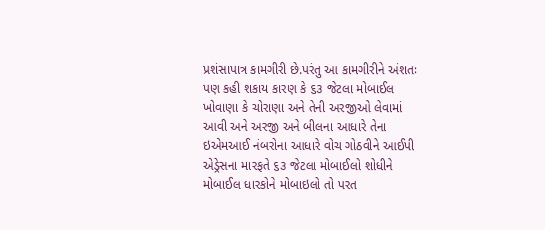પ્રશંસાપાત્ર કામગીરી છે.પરંતુ આ કામગીરીને અંશતઃ પણ કહી શકાય કારણ કે ૬૩ જેટલા મોબાઈલ ખોવાણા કે ચોરાણા અને તેની અરજીઓ લેવામાં આવી અને અરજી અને બીલના આધારે તેના ઇએમઆઈ નંબરોના આધારે વોચ ગોઠવીને આઈપી એડ્રેસના મારફતે ૬૩ જેટલા મોબાઈલો શોધીને મોબાઈલ ધારકોને મોબાઇલો તો પરત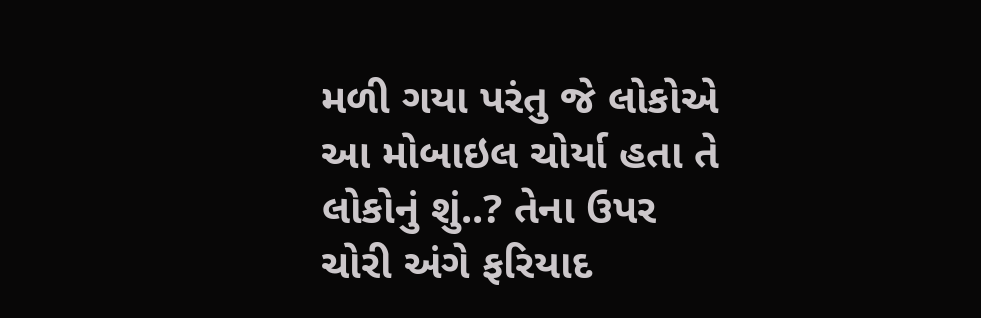મળી ગયા પરંતુ જે લોકોએ આ મોબાઇલ ચોર્યા હતા તે લોકોનું શું..? તેના ઉપર ચોરી અંગે ફરિયાદ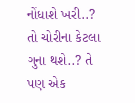નોંધાશે ખરી..? તો ચોરીના કેટલા ગુના થશે..? તે પણ એક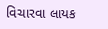વિચારવા લાયક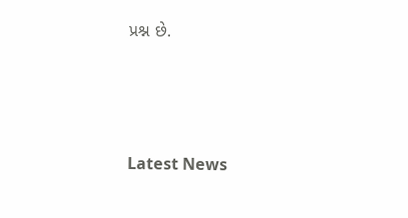પ્રશ્ન છે.






Latest News